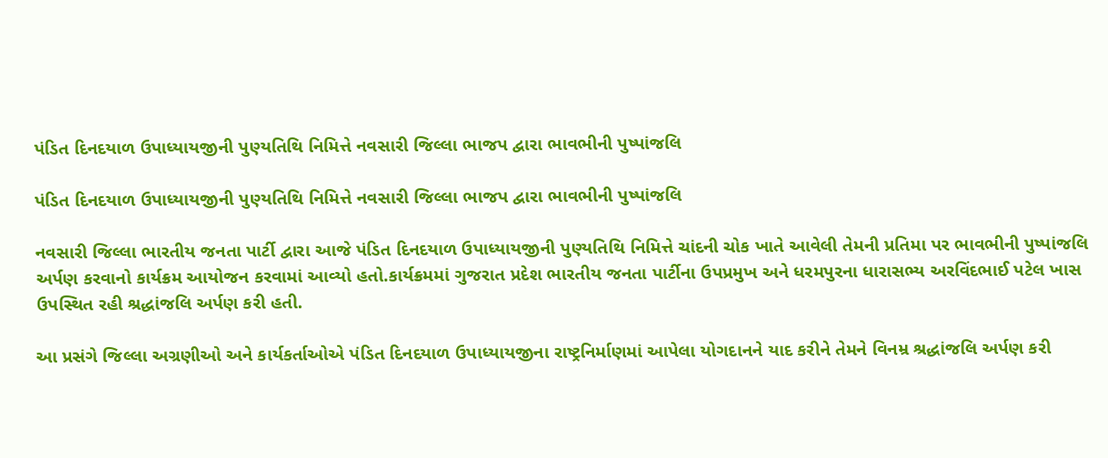પંડિત દિનદયાળ ઉપાધ્યાયજીની પુણ્યતિથિ નિમિત્તે નવસારી જિલ્લા ભાજપ દ્વારા ભાવભીની પુષ્પાંજલિ

પંડિત દિનદયાળ ઉપાધ્યાયજીની પુણ્યતિથિ નિમિત્તે નવસારી જિલ્લા ભાજપ દ્વારા ભાવભીની પુષ્પાંજલિ

નવસારી જિલ્લા ભારતીય જનતા પાર્ટી દ્વારા આજે પંડિત દિનદયાળ ઉપાધ્યાયજીની પુણ્યતિથિ નિમિત્તે ચાંદની ચોક ખાતે આવેલી તેમની પ્રતિમા પર ભાવભીની પુષ્પાંજલિ અર્પણ કરવાનો કાર્યક્રમ આયોજન કરવામાં આવ્યો હતો.કાર્યક્રમમાં ગુજરાત પ્રદેશ ભારતીય જનતા પાર્ટીના ઉપપ્રમુખ અને ધરમપુરના ધારાસભ્ય અરવિંદભાઈ પટેલ ખાસ ઉપસ્થિત રહી શ્રદ્ધાંજલિ અર્પણ કરી હતી.

આ પ્રસંગે જિલ્લા અગ્રણીઓ અને કાર્યકર્તાઓએ પંડિત દિનદયાળ ઉપાધ્યાયજીના રાષ્ટ્રનિર્માણમાં આપેલા યોગદાનને યાદ કરીને તેમને વિનમ્ર શ્રદ્ધાંજલિ અર્પણ કરી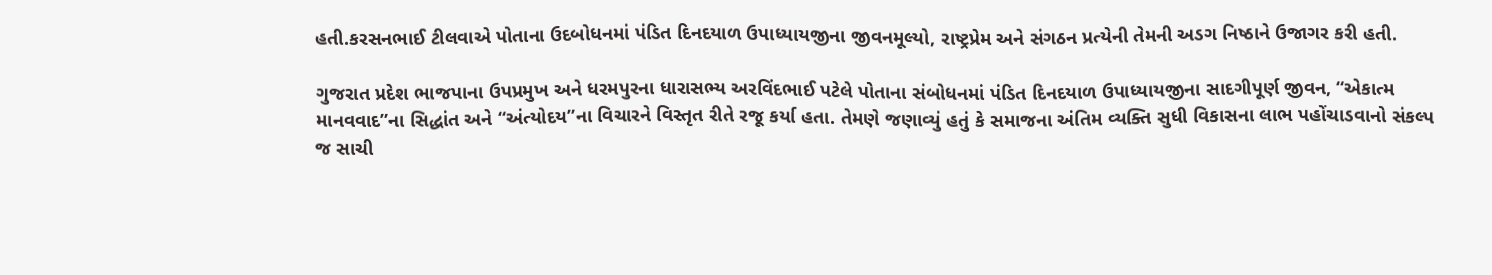હતી.કરસનભાઈ ટીલવાએ પોતાના ઉદબોધનમાં પંડિત દિનદયાળ ઉપાધ્યાયજીના જીવનમૂલ્યો, રાષ્ટ્રપ્રેમ અને સંગઠન પ્રત્યેની તેમની અડગ નિષ્ઠાને ઉજાગર કરી હતી.

ગુજરાત પ્રદેશ ભાજપાના ઉપપ્રમુખ અને ધરમપુરના ધારાસભ્ય અરવિંદભાઈ પટેલે પોતાના સંબોધનમાં પંડિત દિનદયાળ ઉપાધ્યાયજીના સાદગીપૂર્ણ જીવન, “એકાત્મ માનવવાદ”ના સિદ્ધાંત અને “અંત્યોદય”ના વિચારને વિસ્તૃત રીતે રજૂ કર્યા હતા. તેમણે જણાવ્યું હતું કે સમાજના અંતિમ વ્યક્તિ સુધી વિકાસના લાભ પહોંચાડવાનો સંકલ્પ જ સાચી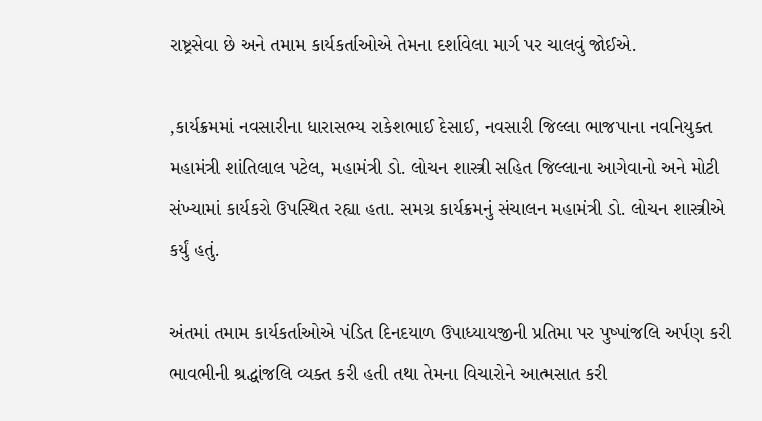રાષ્ટ્રસેવા છે અને તમામ કાર્યકર્તાઓએ તેમના દર્શાવેલા માર્ગ પર ચાલવું જોઈએ.

,કાર્યક્રમમાં નવસારીના ધારાસભ્ય રાકેશભાઈ દેસાઈ, નવસારી જિલ્લા ભાજપાના નવનિયુક્ત મહામંત્રી શાંતિલાલ પટેલ, મહામંત્રી ડો. લોચન શાસ્ત્રી સહિત જિલ્લાના આગેવાનો અને મોટી સંખ્યામાં કાર્યકરો ઉપસ્થિત રહ્યા હતા. સમગ્ર કાર્યક્રમનું સંચાલન મહામંત્રી ડો. લોચન શાસ્ત્રીએ કર્યું હતું.

અંતમાં તમામ કાર્યકર્તાઓએ પંડિત દિનદયાળ ઉપાધ્યાયજીની પ્રતિમા પર પુષ્પાંજલિ અર્પણ કરી ભાવભીની શ્રદ્ધાંજલિ વ્યક્ત કરી હતી તથા તેમના વિચારોને આત્મસાત કરી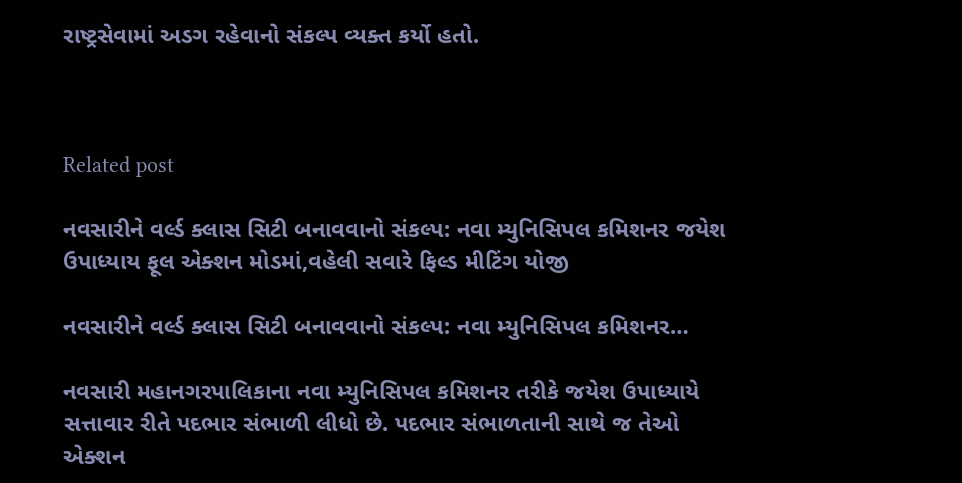રાષ્ટ્રસેવામાં અડગ રહેવાનો સંકલ્પ વ્યક્ત કર્યો હતો.



Related post

નવસારીને વર્લ્ડ ક્લાસ સિટી બનાવવાનો સંકલ્પ: નવા મ્યુનિસિપલ કમિશનર જયેશ ઉપાધ્યાય ફૂલ એક્શન મોડમાં,વહેલી સવારે ફિલ્ડ મીટિંગ યોજી

નવસારીને વર્લ્ડ ક્લાસ સિટી બનાવવાનો સંકલ્પ: નવા મ્યુનિસિપલ કમિશનર…

નવસારી મહાનગરપાલિકાના નવા મ્યુનિસિપલ કમિશનર તરીકે જયેશ ઉપાધ્યાયે સત્તાવાર રીતે પદભાર સંભાળી લીધો છે. પદભાર સંભાળતાની સાથે જ તેઓ એક્શન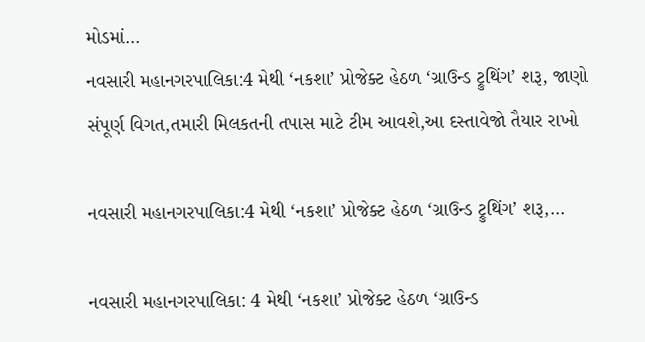મોડમાં…
નવસારી મહાનગરપાલિકા:4 મેથી ‘નકશા’ પ્રોજેક્ટ હેઠળ ‘ગ્રાઉન્ડ ટ્રુથિંગ’ શરૂ, જાણો સંપૂર્ણ વિગત,તમારી મિલકતની તપાસ માટે ટીમ આવશે,આ દસ્તાવેજો તૈયાર રાખો

નવસારી મહાનગરપાલિકા:4 મેથી ‘નકશા’ પ્રોજેક્ટ હેઠળ ‘ગ્રાઉન્ડ ટ્રુથિંગ’ શરૂ,…

નવસારી મહાનગરપાલિકા: 4 મેથી ‘નકશા’ પ્રોજેક્ટ હેઠળ ‘ગ્રાઉન્ડ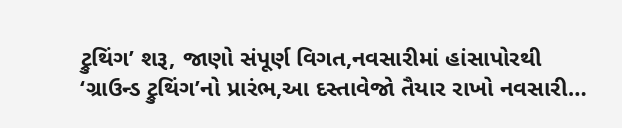ટ્રુથિંગ’ શરૂ, જાણો સંપૂર્ણ વિગત,નવસારીમાં હાંસાપોરથી ‘ગ્રાઉન્ડ ટ્રુથિંગ’નો પ્રારંભ,આ દસ્તાવેજો તૈયાર રાખો નવસારી…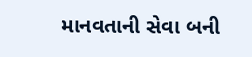માનવતાની સેવા બની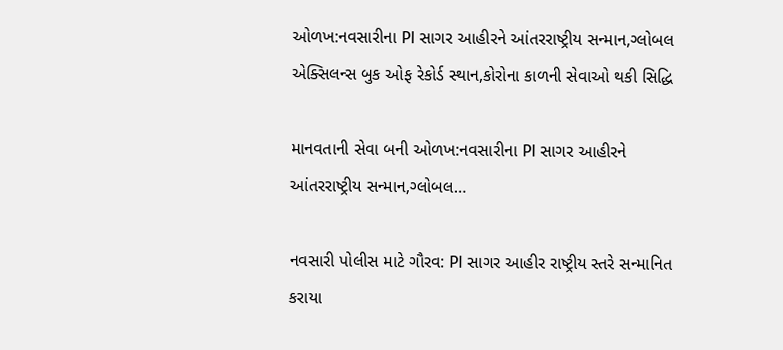ઓળખ:નવસારીના PI સાગર આહીરને આંતરરાષ્ટ્રીય સન્માન,ગ્લોબલ એક્સિલન્સ બુક ઓફ રેકોર્ડ સ્થાન,કોરોના કાળની સેવાઓ થકી સિદ્ધિ

માનવતાની સેવા બની ઓળખ:નવસારીના PI સાગર આહીરને આંતરરાષ્ટ્રીય સન્માન,ગ્લોબલ…

નવસારી પોલીસ માટે ગૌરવ: PI સાગર આહીર રાષ્ટ્રીય સ્તરે સન્માનિત કરાયા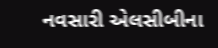નવસારી એલસીબીના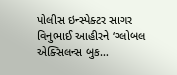પોલીસ ઇન્સ્પેક્ટર સાગર વિનુભાઈ આહીરને ‘ગ્લોબલ એક્સિલન્સ બુક…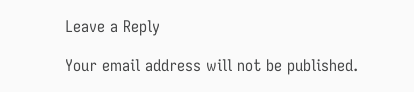Leave a Reply

Your email address will not be published.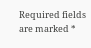Required fields are marked *